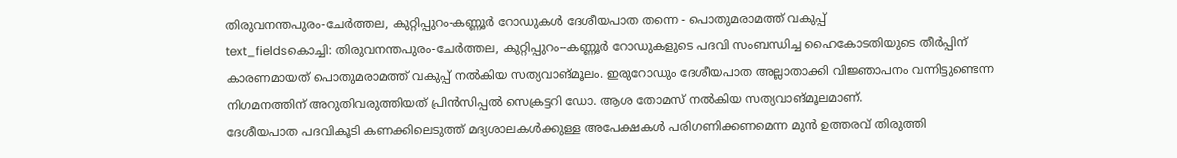തിരുവനന്തപുരം-ചേർത്തല, കുറ്റിപ്പുറം-കണ്ണൂർ റോഡുകൾ ദേശീയപാത തന്നെ - പൊതുമരാമത്ത് വകുപ്പ്
text_fieldsകൊച്ചി: തിരുവനന്തപുരം-ചേർത്തല, കുറ്റിപ്പുറം--കണ്ണൂർ റോഡുകളുടെ പദവി സംബന്ധിച്ച ഹൈകോടതിയുടെ തീർപ്പിന് കാരണമായത് പൊതുമരാമത്ത് വകുപ്പ് നൽകിയ സത്യവാങ്മൂലം. ഇരുറോഡും ദേശീയപാത അല്ലാതാക്കി വിജ്ഞാപനം വന്നിട്ടുണ്ടെന്ന നിഗമനത്തിന് അറുതിവരുത്തിയത് പ്രിൻസിപ്പൽ സെക്രട്ടറി ഡോ. ആശ തോമസ് നൽകിയ സത്യവാങ്മൂലമാണ്.
ദേശീയപാത പദവികൂടി കണക്കിലെടുത്ത് മദ്യശാലകൾക്കുള്ള അപേക്ഷകൾ പരിഗണിക്കണമെന്ന മുൻ ഉത്തരവ് തിരുത്തി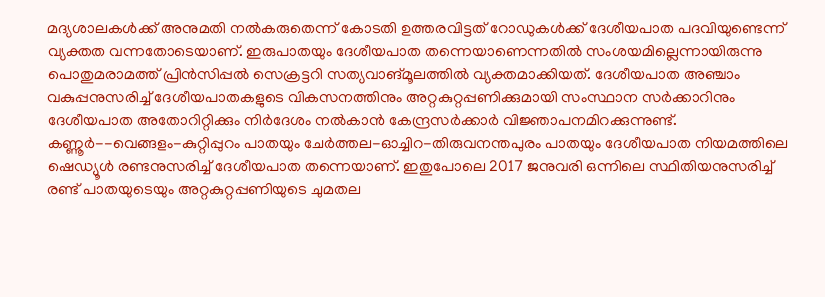മദ്യശാലകൾക്ക് അനുമതി നൽകരുതെന്ന് കോടതി ഉത്തരവിട്ടത് റോഡുകൾക്ക് ദേശീയപാത പദവിയുണ്ടെന്ന് വ്യക്തത വന്നതോടെയാണ്. ഇരുപാതയും ദേശീയപാത തന്നെയാണെന്നതിൽ സംശയമില്ലെന്നായിരുന്നു പൊതുമരാമത്ത് പ്രിൻസിപ്പൽ സെക്രട്ടറി സത്യവാങ്മൂലത്തിൽ വ്യക്തമാക്കിയത്. ദേശീയപാത അഞ്ചാം വകുപ്പനുസരിച്ച് ദേശീയപാതകളുടെ വികസനത്തിനും അറ്റകുറ്റപ്പണിക്കുമായി സംസ്ഥാന സർക്കാറിനും ദേശീയപാത അതോറിറ്റിക്കും നിർദേശം നൽകാൻ കേന്ദ്രസർക്കാർ വിജ്ഞാപനമിറക്കുന്നുണ്ട്.
കണ്ണൂർ--വെങ്ങളം-കുറ്റിപ്പുറം പാതയും ചേർത്തല-ഓച്ചിറ-തിരുവനന്തപുരം പാതയും ദേശീയപാത നിയമത്തിലെ ഷെഡ്യൂൾ രണ്ടനുസരിച്ച് ദേശീയപാത തന്നെയാണ്. ഇതുപോലെ 2017 ജനുവരി ഒന്നിലെ സ്ഥിതിയനുസരിച്ച് രണ്ട് പാതയുടെയും അറ്റകുറ്റപ്പണിയുടെ ചുമതല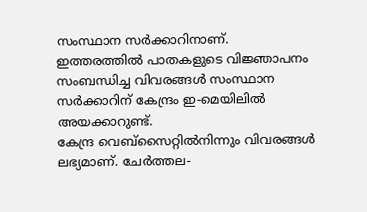സംസ്ഥാന സർക്കാറിനാണ്. ഇത്തരത്തിൽ പാതകളുടെ വിജ്ഞാപനം സംബന്ധിച്ച വിവരങ്ങൾ സംസ്ഥാന സർക്കാറിന് കേന്ദ്രം ഇ-മെയിലിൽ അയക്കാറുണ്ട്.
കേന്ദ്ര വെബ്സൈറ്റിൽനിന്നും വിവരങ്ങൾ ലഭ്യമാണ്. ചേർത്തല-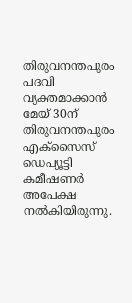തിരുവനന്തപുരം പദവി വ്യക്തമാക്കാൻ മേയ് 30ന് തിരുവനന്തപുരം എക്സൈസ് ഡെപ്യൂട്ടി കമീഷണർ അപേക്ഷ നൽകിയിരുന്നു.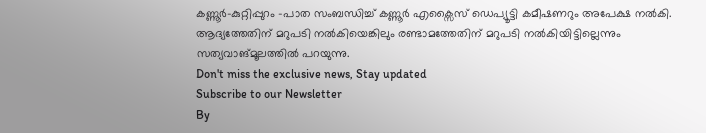കണ്ണൂർ-കുറ്റിപ്പുറം -പാത സംബന്ധിച്ച് കണ്ണൂർ എക്സൈസ് ഡെപ്യൂട്ടി കമീഷണറും അപേക്ഷ നൽകി. ആദ്യത്തേതിന് മറുപടി നൽകിയെങ്കിലും രണ്ടാമത്തേതിന് മറുപടി നൽകിയിട്ടില്ലെന്നും സത്യവാങ്മൂലത്തിൽ പറയുന്നു.
Don't miss the exclusive news, Stay updated
Subscribe to our Newsletter
By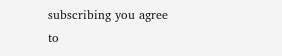subscribing you agree to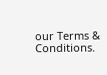our Terms & Conditions.